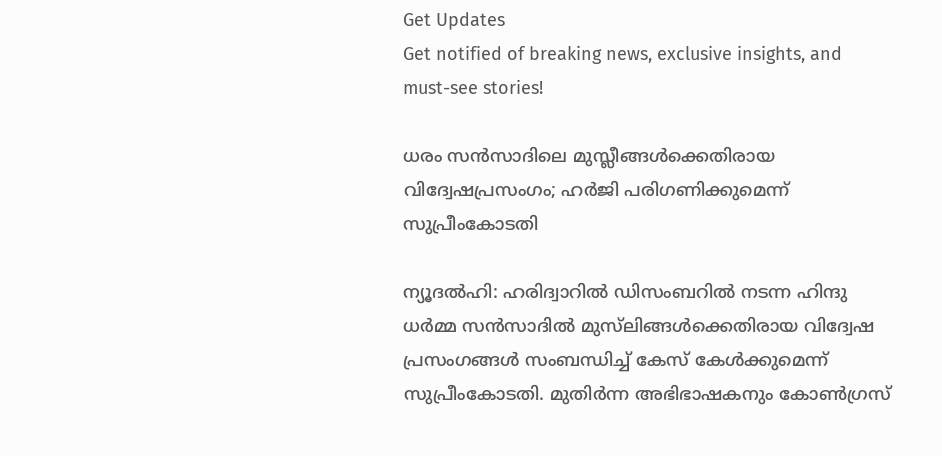Get Updates
Get notified of breaking news, exclusive insights, and must-see stories!

ധരം സന്‍സാദിലെ മുസ്ലീങ്ങള്‍ക്കെതിരായ വിദ്വേഷപ്രസംഗം; ഹര്‍ജി പരിഗണിക്കുമെന്ന് സുപ്രീംകോടതി

ന്യൂദല്‍ഹി: ഹരിദ്വാറില്‍ ഡിസംബറില്‍ നടന്ന ഹിന്ദു ധര്‍മ്മ സന്‍സാദില്‍ മുസ്‌ലിങ്ങള്‍ക്കെതിരായ വിദ്വേഷ പ്രസംഗങ്ങള്‍ സംബന്ധിച്ച് കേസ് കേള്‍ക്കുമെന്ന് സുപ്രീംകോടതി. മുതിര്‍ന്ന അഭിഭാഷകനും കോണ്‍ഗ്രസ്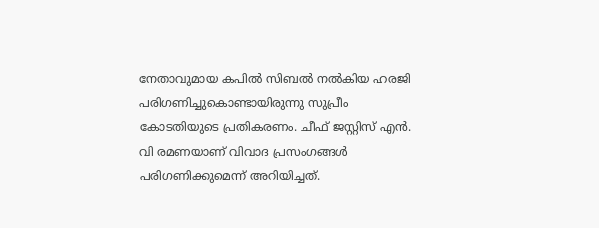നേതാവുമായ കപില്‍ സിബല്‍ നല്‍കിയ ഹരജി പരിഗണിച്ചുകൊണ്ടായിരുന്നു സുപ്രീം കോടതിയുടെ പ്രതികരണം. ചീഫ് ജസ്റ്റിസ് എന്‍. വി രമണയാണ് വിവാദ പ്രസംഗങ്ങള്‍ പരിഗണിക്കുമെന്ന് അറിയിച്ചത്.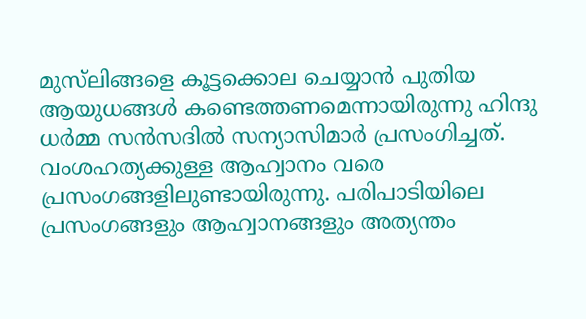മുസ്‌ലിങ്ങളെ കൂട്ടക്കൊല ചെയ്യാന്‍ പുതിയ ആയുധങ്ങള്‍ കണ്ടെത്തണമെന്നായിരുന്നു ഹിന്ദു ധര്‍മ്മ സന്‍സദില്‍ സന്യാസിമാര്‍ പ്രസംഗിച്ചത്. വംശഹത്യക്കുള്ള ആഹ്വാനം വരെ പ്രസംഗങ്ങളിലുണ്ടായിരുന്നു. പരിപാടിയിലെ പ്രസംഗങ്ങളും ആഹ്വാനങ്ങളും അത്യന്തം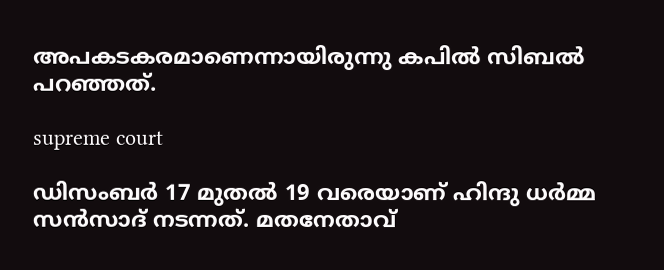അപകടകരമാണെന്നായിരുന്നു കപില്‍ സിബല്‍ പറഞ്ഞത്.

supreme court

ഡിസംബര്‍ 17 മുതല്‍ 19 വരെയാണ് ഹിന്ദു ധര്‍മ്മ സന്‍സാദ് നടന്നത്. മതനേതാവ്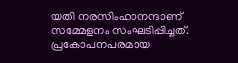യതി നരസിംഹാനന്ദാണ് സമ്മേളനം സംഘടിപ്പിച്ചത്. പ്രകോപനപരമായ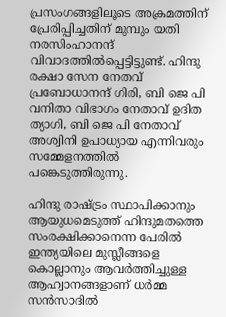പ്രസംഗങ്ങളിലൂടെ അക്രമത്തിന് പ്രേരിപ്പിച്ചതിന് മുമ്പും യതി നരസിംഹാനന്ദ് വിവാദത്തില്‍പ്പെട്ടിട്ടുണ്ട്. ഹിന്ദു രക്ഷാ സേന നേതവ് പ്രബോധാനന്ദ് ഗിരി, ബി ജെ പി വനിതാ വിഭാഗം നേതാവ് ഉദിത ത്യാഗി, ബി ജെ പി നേതാവ് അശ്വിനി ഉപാധ്യായ എന്നിവരും സമ്മേളനത്തില്‍ പങ്കെടുത്തിരുന്നു.

ഹിന്ദു രാഷ്ട്രം സ്ഥാപിക്കാനും ആയുധമെടുത്ത് ഹിന്ദുമതത്തെ സംരക്ഷിക്കാനെന്ന പേരില്‍ ഇന്ത്യയിലെ മുസ്ലീങ്ങളെ കൊല്ലാനും ആവര്‍ത്തിച്ചുള്ള ആഹ്വാനങ്ങളാണ് ധര്‍മ്മ സന്‍സാദില്‍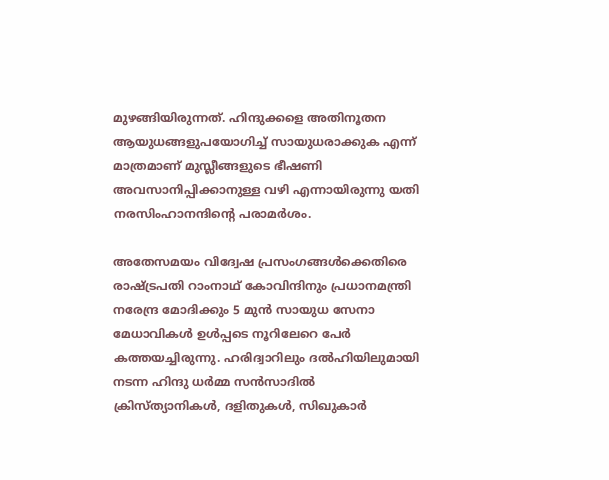മുഴങ്ങിയിരുന്നത്. ഹിന്ദുക്കളെ അതിനൂതന ആയുധങ്ങളുപയോഗിച്ച് സായുധരാക്കുക എന്ന് മാത്രമാണ് മുസ്ലീങ്ങളുടെ ഭീഷണി അവസാനിപ്പിക്കാനുള്ള വഴി എന്നായിരുന്നു യതി നരസിംഹാനന്ദിന്റെ പരാമര്‍ശം.

അതേസമയം വിദ്വേഷ പ്രസംഗങ്ങള്‍ക്കെതിരെ രാഷ്ട്രപതി റാംനാഥ് കോവിന്ദിനും പ്രധാനമന്ത്രി നരേന്ദ്ര മോദിക്കും 5 മുന്‍ സായുധ സേനാ മേധാവികള്‍ ഉള്‍പ്പടെ നൂറിലേറെ പേര്‍ കത്തയച്ചിരുന്നു. ഹരിദ്വാറിലും ദല്‍ഹിയിലുമായി നടന്ന ഹിന്ദു ധര്‍മ്മ സന്‍സാദില്‍ ക്രിസ്ത്യാനികള്‍, ദളിതുകള്‍, സിഖുകാര്‍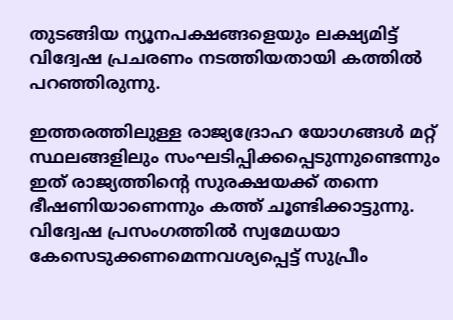തുടങ്ങിയ ന്യൂനപക്ഷങ്ങളെയും ലക്ഷ്യമിട്ട് വിദ്വേഷ പ്രചരണം നടത്തിയതായി കത്തില്‍ പറഞ്ഞിരുന്നു.

ഇത്തരത്തിലുള്ള രാജ്യദ്രോഹ യോഗങ്ങള്‍ മറ്റ് സ്ഥലങ്ങളിലും സംഘടിപ്പിക്കപ്പെടുന്നുണ്ടെന്നും ഇത് രാജ്യത്തിന്റെ സുരക്ഷയക്ക് തന്നെ ഭീഷണിയാണെന്നും കത്ത് ചൂണ്ടിക്കാട്ടുന്നു. വിദ്വേഷ പ്രസംഗത്തില്‍ സ്വമേധയാ കേസെടുക്കണമെന്നവശ്യപ്പെട്ട് സുപ്രീം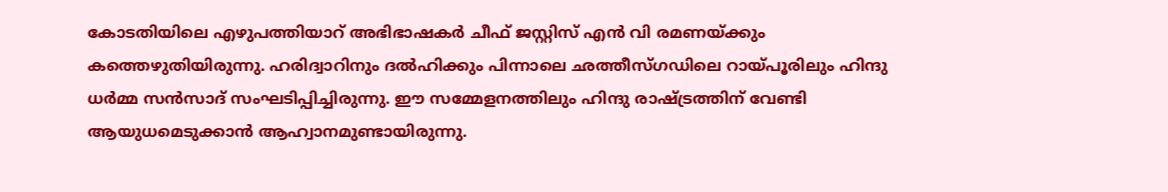കോടതിയിലെ എഴുപത്തിയാറ് അഭിഭാഷകര്‍ ചീഫ് ജസ്റ്റിസ് എന്‍ വി രമണയ്ക്കും കത്തെഴുതിയിരുന്നു. ഹരിദ്വാറിനും ദല്‍ഹിക്കും പിന്നാലെ ഛത്തീസ്ഗഡിലെ റായ്പൂരിലും ഹിന്ദു ധര്‍മ്മ സന്‍സാദ് സംഘടിപ്പിച്ചിരുന്നു. ഈ സമ്മേളനത്തിലും ഹിന്ദു രാഷ്ട്രത്തിന് വേണ്ടി ആയുധമെടുക്കാന്‍ ആഹ്വാനമുണ്ടായിരുന്നു.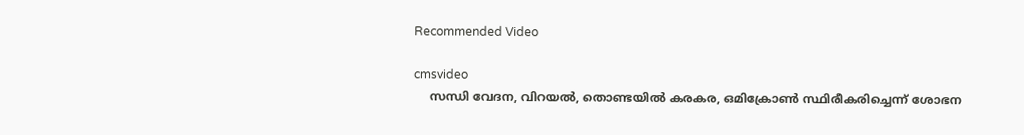Recommended Video

cmsvideo
    സന്ധി വേദന, വിറയല്‍, തൊണ്ടയില്‍ കരകര, ഒമിക്രോണ്‍ സ്ഥിരീകരിച്ചെന്ന് ശോഭന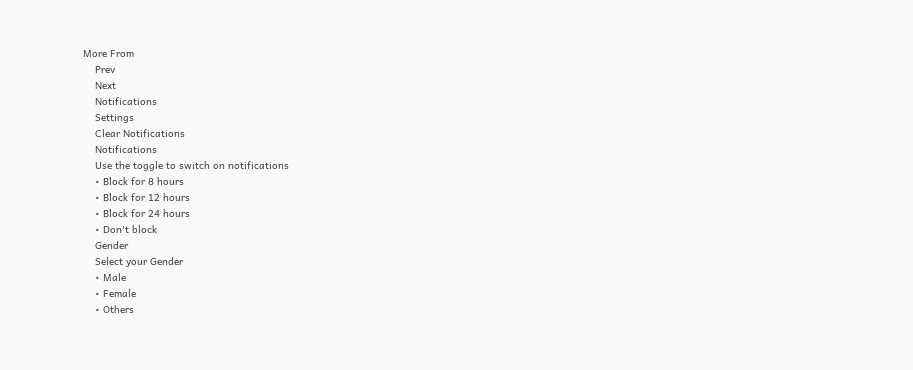More From
    Prev
    Next
    Notifications
    Settings
    Clear Notifications
    Notifications
    Use the toggle to switch on notifications
    • Block for 8 hours
    • Block for 12 hours
    • Block for 24 hours
    • Don't block
    Gender
    Select your Gender
    • Male
    • Female
    • Others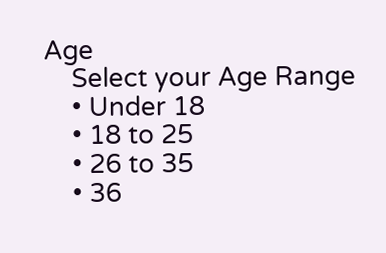Age
    Select your Age Range
    • Under 18
    • 18 to 25
    • 26 to 35
    • 36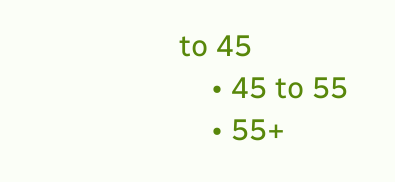to 45
    • 45 to 55
    • 55+